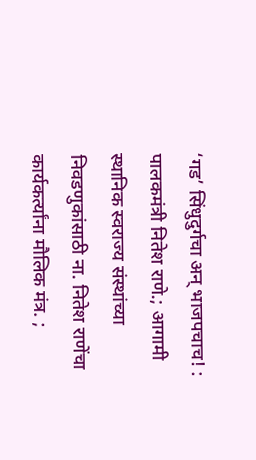‘गड’ सिंधुदुर्गचा अन् भाजपचाच! : पालकमंत्री नितेश राणे.; आगामी स्थानिक स्वराज्य संस्थांच्या निवडणुकांसाठी ना. नितेश राणेंचा कार्यकर्त्यांना मौलिक मंत्र. ;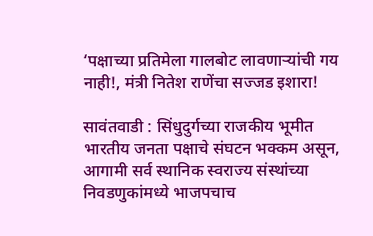‘पक्षाच्या प्रतिमेला गालबोट लावणाऱ्यांची गय नाही!, मंत्री नितेश राणेंचा सज्जड इशारा!

सावंतवाडी : सिंधुदुर्गच्या राजकीय भूमीत भारतीय जनता पक्षाचे संघटन भक्कम असून, आगामी सर्व स्थानिक स्वराज्य संस्थांच्या निवडणुकांमध्ये भाजपचाच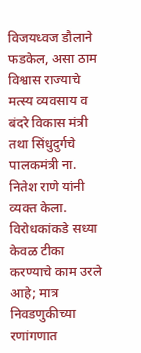विजयध्वज डौलाने फडकेल, असा ठाम विश्वास राज्याचे मत्स्य व्यवसाय व बंदरे विकास मंत्री तथा सिंधुदुर्गचे पालकमंत्री ना. नितेश राणे यांनी व्यक्त केला. विरोधकांकडे सध्या केवळ टीका करण्याचे काम उरले आहे; मात्र निवडणुकीच्या रणांगणात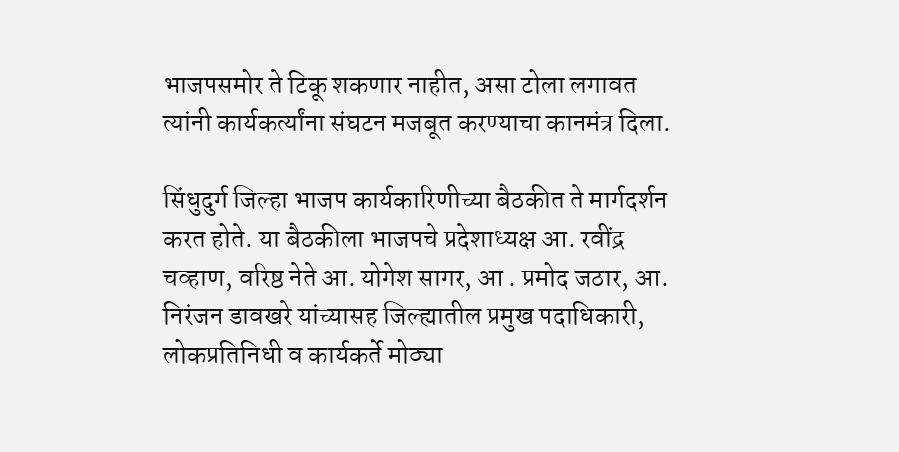भाजपसमोर ते टिकू शकणार नाहीत, असा टोला लगावत त्यांनी कार्यकर्त्यांना संघटन मजबूत करण्याचा कानमंत्र दिला.

सिंधुदुर्ग जिल्हा भाजप कार्यकारिणीच्या बैठकीत ते मार्गदर्शन करत होते. या बैठकीला भाजपचे प्रदेशाध्यक्ष आ. रवींद्र चव्हाण, वरिष्ठ नेते आ. योगेश सागर, आ . प्रमोद जठार, आ. निरंजन डावखरे यांच्यासह जिल्ह्यातील प्रमुख पदाधिकारी, लोकप्रतिनिधी व कार्यकर्ते मोठ्या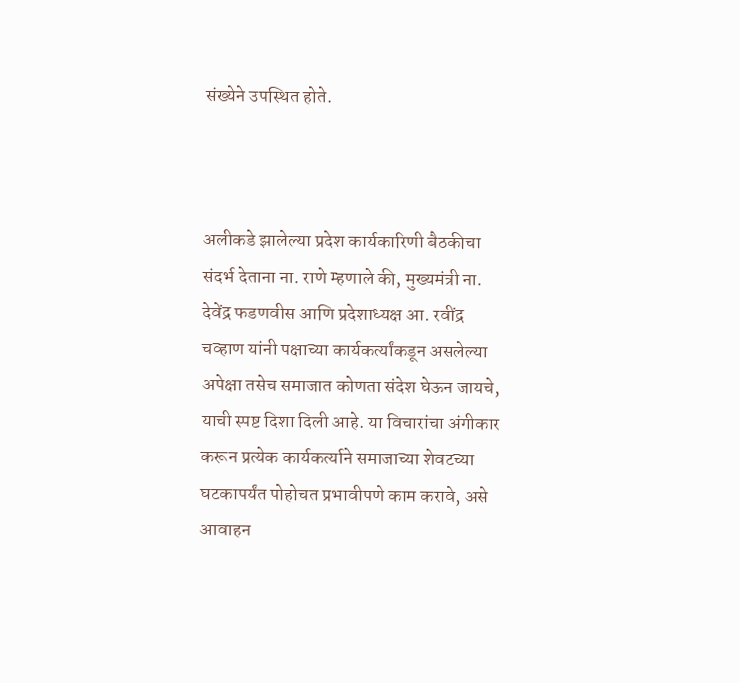संख्येने उपस्थित होते.



अलीकडे झालेल्या प्रदेश कार्यकारिणी बैठकीचा संदर्भ देताना ना. राणे म्हणाले की, मुख्यमंत्री ना. देवेंद्र फडणवीस आणि प्रदेशाध्यक्ष आ. रवींद्र चव्हाण यांनी पक्षाच्या कार्यकर्त्यांकडून असलेल्या अपेक्षा तसेच समाजात कोणता संदेश घेऊन जायचे, याची स्पष्ट दिशा दिली आहे. या विचारांचा अंगीकार करून प्रत्येक कार्यकर्त्याने समाजाच्या शेवटच्या घटकापर्यंत पोहोचत प्रभावीपणे काम करावे, असे आवाहन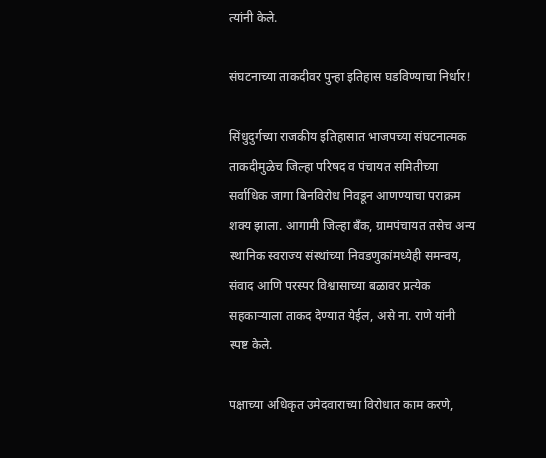त्यांनी केले.

संघटनाच्या ताकदीवर पुन्हा इतिहास घडविण्याचा निर्धार!

सिंधुदुर्गच्या राजकीय इतिहासात भाजपच्या संघटनात्मक ताकदीमुळेच जिल्हा परिषद व पंचायत समितीच्या सर्वाधिक जागा बिनविरोध निवडून आणण्याचा पराक्रम शक्य झाला. आगामी जिल्हा बँक, ग्रामपंचायत तसेच अन्य स्थानिक स्वराज्य संस्थांच्या निवडणुकांमध्येही समन्वय, संवाद आणि परस्पर विश्वासाच्या बळावर प्रत्येक सहकाऱ्याला ताकद देण्यात येईल, असे ना. राणे यांनी स्पष्ट केले.

पक्षाच्या अधिकृत उमेदवाराच्या विरोधात काम करणे,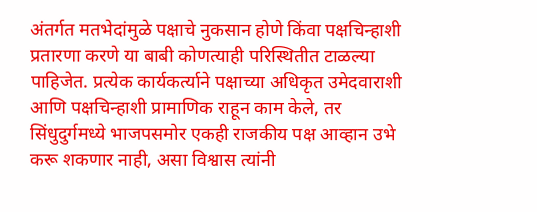अंतर्गत मतभेदांमुळे पक्षाचे नुकसान होणे किंवा पक्षचिन्हाशी प्रतारणा करणे या बाबी कोणत्याही परिस्थितीत टाळल्या पाहिजेत. प्रत्येक कार्यकर्त्याने पक्षाच्या अधिकृत उमेदवाराशी आणि पक्षचिन्हाशी प्रामाणिक राहून काम केले, तर सिंधुदुर्गमध्ये भाजपसमोर एकही राजकीय पक्ष आव्हान उभे करू शकणार नाही, असा विश्वास त्यांनी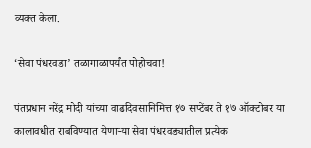व्यक्त केला.

‘सेवा पंधरवडा’ तळागाळापर्यंत पोहोचवा!

पंतप्रधान नरेंद्र मोदी यांच्या वाढदिवसानिमित्त १७ सप्टेंबर ते १७ ऑक्टोबर या कालावधीत राबविण्यात येणाऱ्या सेवा पंधरवड्यातील प्रत्येक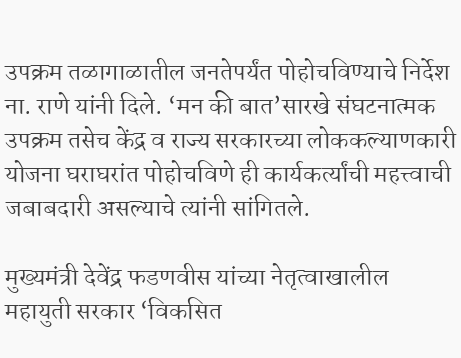उपक्रम तळागाळातील जनतेपर्यंत पोहोचविण्याचे निर्देश ना. राणे यांनी दिले. ‘मन की बात’सारखे संघटनात्मक उपक्रम तसेच केंद्र व राज्य सरकारच्या लोककल्याणकारी योजना घराघरांत पोहोचविणे ही कार्यकर्त्यांची महत्त्वाची जबाबदारी असल्याचे त्यांनी सांगितले.

मुख्यमंत्री देवेंद्र फडणवीस यांच्या नेतृत्वाखालील महायुती सरकार ‘विकसित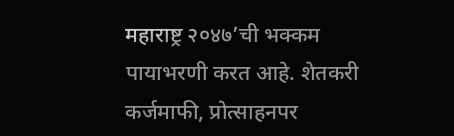महाराष्ट्र २०४७’ची भक्कम पायाभरणी करत आहे. शेतकरी कर्जमाफी, प्रोत्साहनपर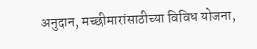अनुदान, मच्छीमारांसाठीच्या विविध योजना,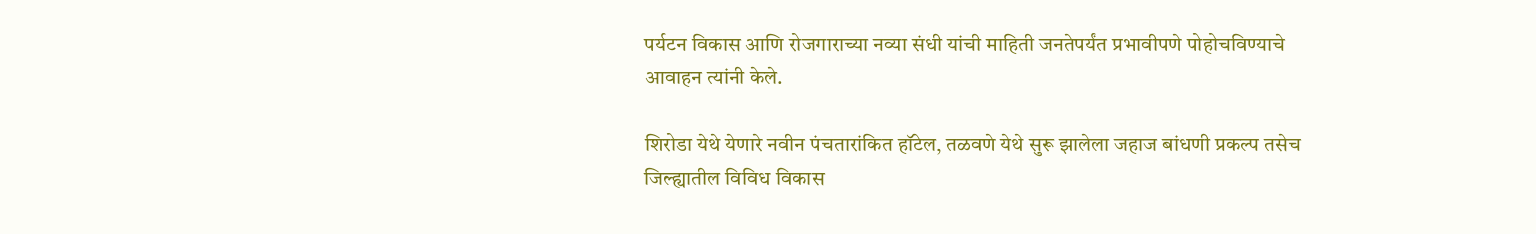पर्यटन विकास आणि रोजगाराच्या नव्या संधी यांची माहिती जनतेपर्यंत प्रभावीपणे पोहोचविण्याचे आवाहन त्यांनी केले.

शिरोडा येथे येणारे नवीन पंचतारांकित हॉटेल, तळवणे येथे सुरू झालेला जहाज बांधणी प्रकल्प तसेच जिल्ह्यातील विविध विकास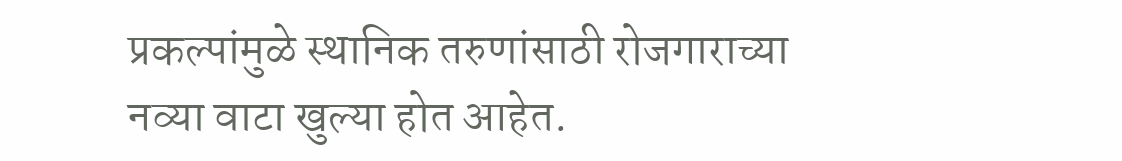प्रकल्पांमुळे स्थानिक तरुणांसाठी रोजगाराच्या नव्या वाटा खुल्या होत आहेत.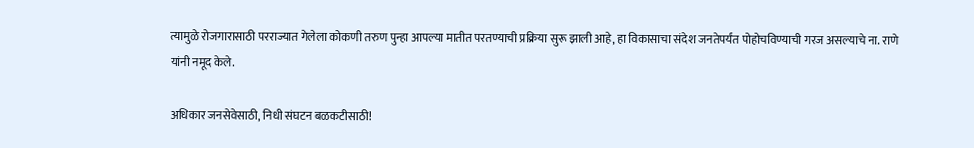त्यामुळे रोजगारासाठी परराज्यात गेलेला कोकणी तरुण पुन्हा आपल्या मातीत परतण्याची प्रक्रिया सुरू झाली आहे, हा विकासाचा संदेश जनतेपर्यंत पोहोचविण्याची गरज असल्याचे ना. राणे यांनी नमूद केले.

अधिकार जनसेवेसाठी, निधी संघटन बळकटीसाठी!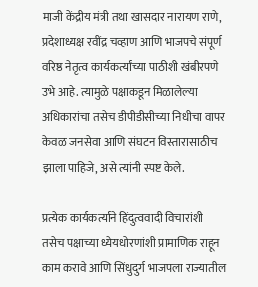माजी केंद्रीय मंत्री तथा खासदार नारायण राणे, प्रदेशाध्यक्ष रवींद्र चव्हाण आणि भाजपचे संपूर्ण वरिष्ठ नेतृत्व कार्यकर्त्यांच्या पाठीशी खंबीरपणे उभे आहे. त्यामुळे पक्षाकडून मिळालेल्या अधिकारांचा तसेच डीपीडीसीच्या निधीचा वापर केवळ जनसेवा आणि संघटन विस्तारासाठीच झाला पाहिजे, असे त्यांनी स्पष्ट केले.

प्रत्येक कार्यकर्त्याने हिंदुत्ववादी विचारांशी तसेच पक्षाच्या ध्येयधोरणांशी प्रामाणिक राहून काम करावे आणि सिंधुदुर्ग भाजपला राज्यातील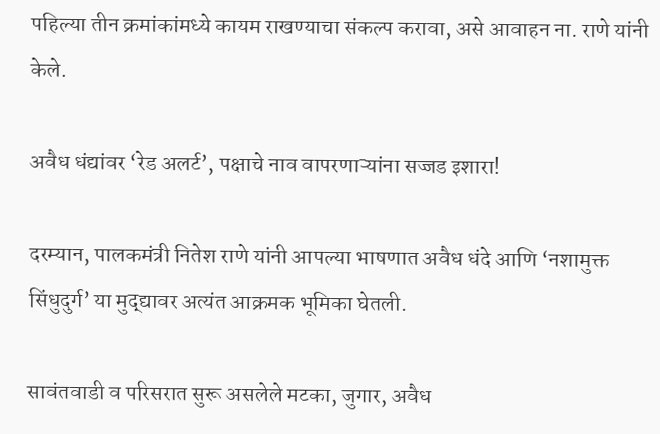पहिल्या तीन क्रमांकांमध्ये कायम राखण्याचा संकल्प करावा, असे आवाहन ना. राणे यांनी केले.

अवैध धंद्यांवर ‘रेड अलर्ट’, पक्षाचे नाव वापरणाऱ्यांना सज्जड इशारा!

दरम्यान, पालकमंत्री नितेश राणे यांनी आपल्या भाषणात अवैध धंदे आणि ‘नशामुक्त सिंधुदुर्ग’ या मुद्द्यावर अत्यंत आक्रमक भूमिका घेतली.

सावंतवाडी व परिसरात सुरू असलेले मटका, जुगार, अवैध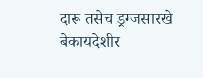दारू तसेच ड्रग्जसारखे बेकायदेशीर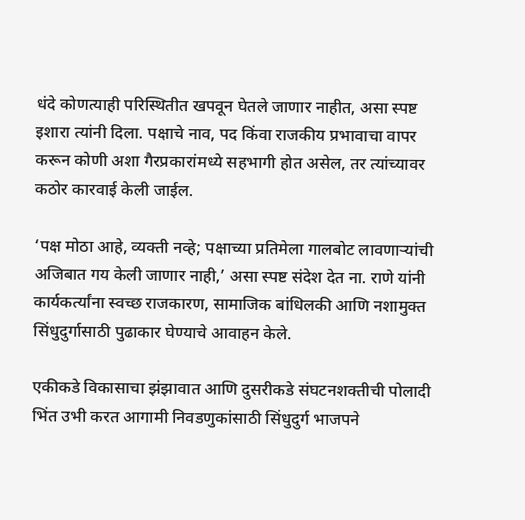धंदे कोणत्याही परिस्थितीत खपवून घेतले जाणार नाहीत, असा स्पष्ट इशारा त्यांनी दिला. पक्षाचे नाव, पद किंवा राजकीय प्रभावाचा वापर करून कोणी अशा गैरप्रकारांमध्ये सहभागी होत असेल, तर त्यांच्यावर कठोर कारवाई केली जाईल.

‘पक्ष मोठा आहे, व्यक्ती नव्हे; पक्षाच्या प्रतिमेला गालबोट लावणाऱ्यांची अजिबात गय केली जाणार नाही,’ असा स्पष्ट संदेश देत ना. राणे यांनी कार्यकर्त्यांना स्वच्छ राजकारण, सामाजिक बांधिलकी आणि नशामुक्त सिंधुदुर्गासाठी पुढाकार घेण्याचे आवाहन केले.

एकीकडे विकासाचा झंझावात आणि दुसरीकडे संघटनशक्तीची पोलादी भिंत उभी करत आगामी निवडणुकांसाठी सिंधुदुर्ग भाजपने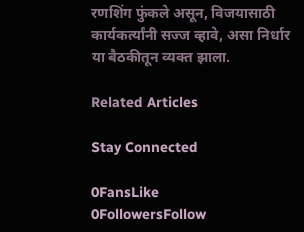रणशिंग फुंकले असून, विजयासाठी कार्यकर्त्यांनी सज्ज व्हावे, असा निर्धार या बैठकीतून व्यक्त झाला.

Related Articles

Stay Connected

0FansLike
0FollowersFollow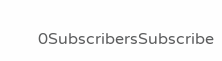0SubscribersSubscribe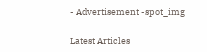- Advertisement -spot_img

Latest Articles